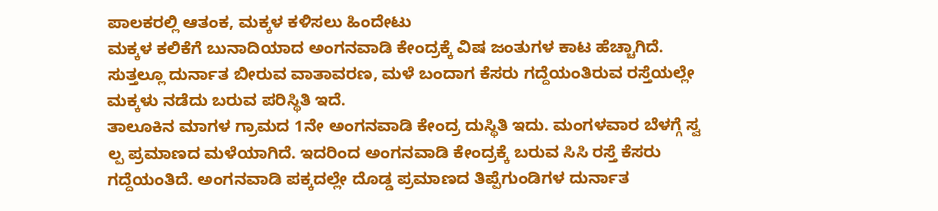ಪಾಲಕರಲ್ಲಿ ಆತಂಕ, ಮಕ್ಕಳ ಕಳಿಸಲು ಹಿಂದೇಟು
ಮಕ್ಕಳ ಕಲಿಕೆಗೆ ಬುನಾದಿಯಾದ ಅಂಗನವಾಡಿ ಕೇಂದ್ರಕ್ಕೆ ವಿಷ ಜಂತುಗಳ ಕಾಟ ಹೆಚ್ಚಾಗಿದೆ. ಸುತ್ತಲ್ಲೂ ದುರ್ನಾತ ಬೀರುವ ವಾತಾವರಣ, ಮಳೆ ಬಂದಾಗ ಕೆಸರು ಗದ್ದೆಯಂತಿರುವ ರಸ್ತೆಯಲ್ಲೇ ಮಕ್ಕಳು ನಡೆದು ಬರುವ ಪರಿಸ್ಥಿತಿ ಇದೆ.
ತಾಲೂಕಿನ ಮಾಗಳ ಗ್ರಾಮದ 1ನೇ ಅಂಗನವಾಡಿ ಕೇಂದ್ರ ದುಸ್ಥಿತಿ ಇದು. ಮಂಗಳವಾರ ಬೆಳಗ್ಗೆ ಸ್ವ ಲ್ಪ ಪ್ರಮಾಣದ ಮಳೆಯಾಗಿದೆ. ಇದರಿಂದ ಅಂಗನವಾಡಿ ಕೇಂದ್ರಕ್ಕೆ ಬರುವ ಸಿಸಿ ರಸ್ತೆ ಕೆಸರು ಗದ್ದೆಯಂತಿದೆ. ಅಂಗನವಾಡಿ ಪಕ್ಕದಲ್ಲೇ ದೊಡ್ಡ ಪ್ರಮಾಣದ ತಿಪ್ಪೆಗುಂಡಿಗಳ ದುರ್ನಾತ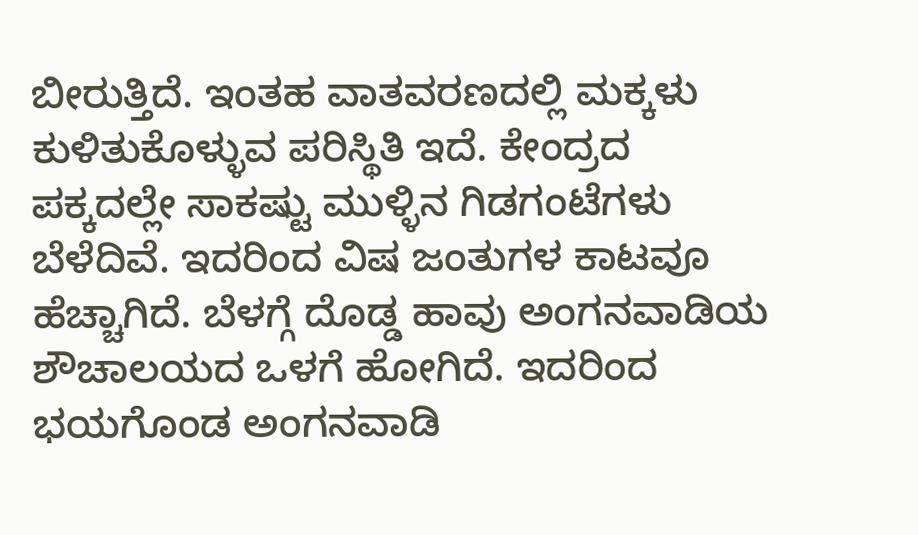ಬೀರುತ್ತಿದೆ. ಇಂತಹ ವಾತವರಣದಲ್ಲಿ ಮಕ್ಕಳು ಕುಳಿತುಕೊಳ್ಳುವ ಪರಿಸ್ಥಿತಿ ಇದೆ. ಕೇಂದ್ರದ ಪಕ್ಕದಲ್ಲೇ ಸಾಕಷ್ಟು ಮುಳ್ಳಿನ ಗಿಡಗಂಟೆಗಳು ಬೆಳೆದಿವೆ. ಇದರಿಂದ ವಿಷ ಜಂತುಗಳ ಕಾಟವೂ ಹೆಚ್ಚಾಗಿದೆ. ಬೆಳಗ್ಗೆ ದೊಡ್ಡ ಹಾವು ಅಂಗನವಾಡಿಯ ಶೌಚಾಲಯದ ಒಳಗೆ ಹೋಗಿದೆ. ಇದರಿಂದ ಭಯಗೊಂಡ ಅಂಗನವಾಡಿ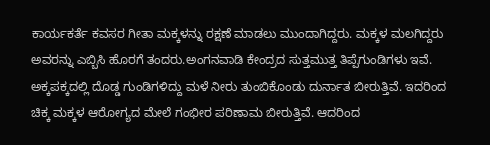ಕಾರ್ಯಕರ್ತೆ ಕವಸರ ಗೀತಾ ಮಕ್ಕಳನ್ನು ರಕ್ಷಣೆ ಮಾಡಲು ಮುಂದಾಗಿದ್ದರು. ಮಕ್ಕಳ ಮಲಗಿದ್ದರು ಅವರನ್ನು ಎಬ್ಬಿಸಿ ಹೊರಗೆ ತಂದರು.ಅಂಗನವಾಡಿ ಕೇಂದ್ರದ ಸುತ್ತಮುತ್ತ ತಿಪ್ಪೆಗುಂಡಿಗಳು ಇವೆ. ಅಕ್ಕಪಕ್ಕದಲ್ಲಿ ದೊಡ್ಡ ಗುಂಡಿಗಳಿದ್ದು ಮಳೆ ನೀರು ತುಂಬಿಕೊಂಡು ದುರ್ನಾತ ಬೀರುತ್ತಿವೆ. ಇದರಿಂದ ಚಿಕ್ಕ ಮಕ್ಕಳ ಆರೋಗ್ಯದ ಮೇಲೆ ಗಂಭೀರ ಪರಿಣಾಮ ಬೀರುತ್ತಿವೆ. ಆದರಿಂದ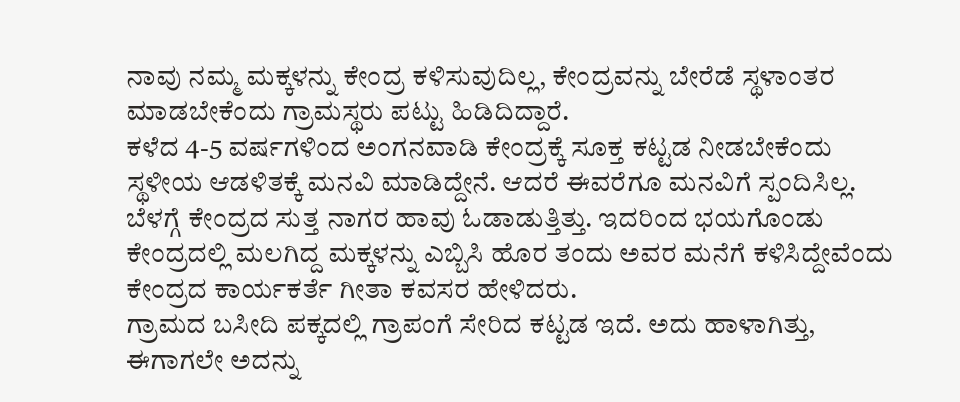ನಾವು ನಮ್ಮ ಮಕ್ಕಳನ್ನು ಕೇಂದ್ರ ಕಳಿಸುವುದಿಲ್ಲ, ಕೇಂದ್ರವನ್ನು ಬೇರೆಡೆ ಸ್ಥಳಾಂತರ ಮಾಡಬೇಕೆಂದು ಗ್ರಾಮಸ್ಥರು ಪಟ್ಟು ಹಿಡಿದಿದ್ದಾರೆ.
ಕಳೆದ 4-5 ವರ್ಷಗಳಿಂದ ಅಂಗನವಾಡಿ ಕೇಂದ್ರಕ್ಕೆ ಸೂಕ್ತ ಕಟ್ಟಡ ನೀಡಬೇಕೆಂದು ಸ್ಥಳೀಯ ಆಡಳಿತಕ್ಕೆ ಮನವಿ ಮಾಡಿದ್ದೇನೆ. ಆದರೆ ಈವರೆಗೂ ಮನವಿಗೆ ಸ್ಪಂದಿಸಿಲ್ಲ. ಬೆಳಗ್ಗೆ ಕೇಂದ್ರದ ಸುತ್ತ ನಾಗರ ಹಾವು ಓಡಾಡುತ್ತಿತ್ತು. ಇದರಿಂದ ಭಯಗೊಂಡು ಕೇಂದ್ರದಲ್ಲಿ ಮಲಗಿದ್ದ ಮಕ್ಕಳನ್ನು ಎಬ್ಬಿಸಿ ಹೊರ ತಂದು ಅವರ ಮನೆಗೆ ಕಳಿಸಿದ್ದೇವೆಂದು ಕೇಂದ್ರದ ಕಾರ್ಯಕರ್ತೆ ಗೀತಾ ಕವಸರ ಹೇಳಿದರು.
ಗ್ರಾಮದ ಬಸೀದಿ ಪಕ್ಕದಲ್ಲಿ ಗ್ರಾಪಂಗೆ ಸೇರಿದ ಕಟ್ಟಡ ಇದೆ. ಅದು ಹಾಳಾಗಿತ್ತು, ಈಗಾಗಲೇ ಅದನ್ನು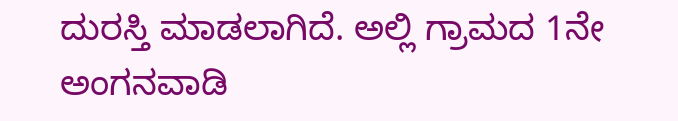ದುರಸ್ತಿ ಮಾಡಲಾಗಿದೆ. ಅಲ್ಲಿ ಗ್ರಾಮದ 1ನೇ ಅಂಗನವಾಡಿ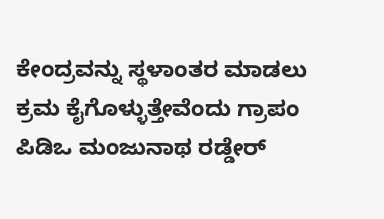ಕೇಂದ್ರವನ್ನು ಸ್ಥಳಾಂತರ ಮಾಡಲು ಕ್ರಮ ಕೈಗೊಳ್ಳುತ್ತೇವೆಂದು ಗ್ರಾಪಂ ಪಿಡಿಒ ಮಂಜುನಾಥ ರಡ್ಡೇರ್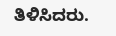ತಿಳಿಸಿದರು.